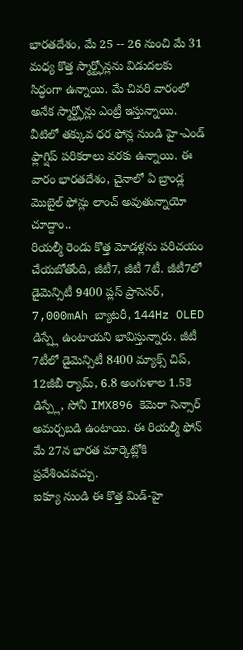భారతదేశం, మే 25 -- 26 నుంచి మే 31 మధ్య కొత్త స్మార్ట్ఫోన్లను విడుదలకు సిద్ధంగా ఉన్నాయి. మే చివరి వారంలో అనేక స్మార్ట్ఫోన్లు ఎంట్రీ ఇస్తున్నాయి. వీటిలో తక్కువ ధర ఫోన్ల నుండి హై-ఎండ్ ఫ్లాగ్షిప్ పరికరాలు వరకు ఉన్నాయి. ఈ వారం భారతదేశం, చైనాలో ఏ బ్రాండ్ల మొబైల్ ఫోన్లు లాంచ్ అవుతున్నాయో చూద్దాం..
రియల్మీ రెండు కొత్త మోడళ్లను పరిచయం చేయబోతోంది, జీటీ7, జీటీ 7టీ. జీటీ7లో డైమెన్సిటీ 9400 ప్లస్ ప్రాసెసర్, 7,000mAh బ్యాటరీ, 144Hz OLED డిస్ప్లే ఉంటాయని భావిస్తున్నారు. జీటీ 7టీలో డైమెన్సిటీ 8400 మ్యాక్స్ చిప్, 12జీబీ ర్యామ్, 6.8 అంగుళాల 1.5కె డిస్ప్లే, సోనీ IMX896 కెమెరా సెన్సార్ అమర్చబడి ఉంటాయి. ఈ రియల్మీ ఫోన్ మే 27న భారత మార్కెట్లోకి ప్రవేశించవచ్చు.
ఐక్యూ నుండి ఈ కొత్త మిడ్-హై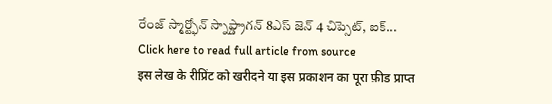రేంజ్ స్మార్ట్ఫోన్ స్నాప్డ్రాగన్ 8ఎస్ జెన్ 4 చిప్సెట్, ఐక్...
Click here to read full article from source
इस लेख के रीप्रिंट को खरीदने या इस प्रकाशन का पूरा फ़ीड प्राप्त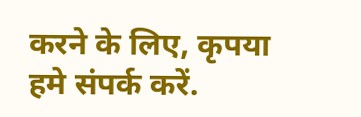करने के लिए, कृपया
हमे संपर्क करें.